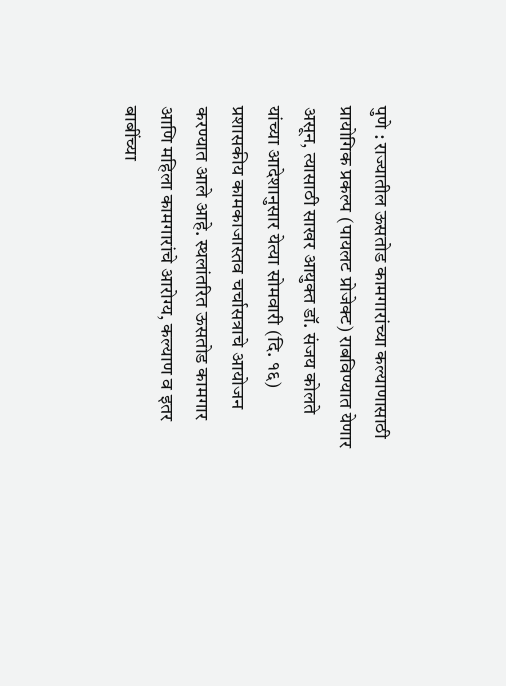पुणे : राज्यातील ऊसतोड कामगारांच्या कल्याणासाठी प्रायोगिक प्रकल्प (पायलट प्रोजेक्ट) राबविण्यात येणार असून, त्यासाठी साखर आयुक्त डॉ. संजय कोलते यांच्या आदेशानुसार येत्या सोमवारी (दि. १६) प्रशासकीय कामकाजास्तव चर्चासत्राचे आयोजन करण्यात आले आहे. स्थलांतरित ऊसतोड कामगार आणि महिला कामगारांचे आरोग्य, कल्याण व इतर बाबींच्या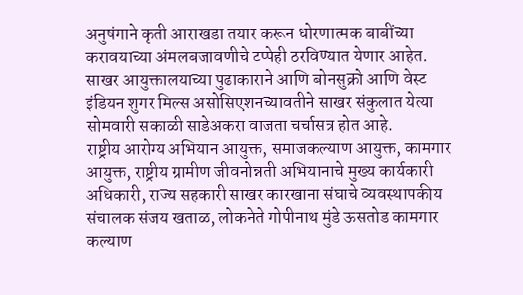अनुषंगाने कृती आराखडा तयार करून धोरणात्मक बाबींच्या करावयाच्या अंमलबजावणीचे टप्पेही ठरविण्यात येणार आहेत. साखर आयुक्तालयाच्या पुढाकाराने आणि बोनसुक्रो आणि वेस्ट इंडियन शुगर मिल्स असोसिएशनच्यावतीने साखर संकुलात येत्या सोमवारी सकाळी साडेअकरा वाजता चर्चासत्र होत आहे.
राष्ट्रीय आरोग्य अभियान आयुक्त, समाजकल्याण आयुक्त, कामगार आयुक्त, राष्ट्रीय ग्रामीण जीवनोन्नती अभियानाचे मुख्य कार्यकारी अधिकारी, राज्य सहकारी साखर कारखाना संघाचे व्यवस्थापकीय संचालक संजय खताळ, लोकनेते गोपीनाथ मुंडे ऊसतोड कामगार कल्याण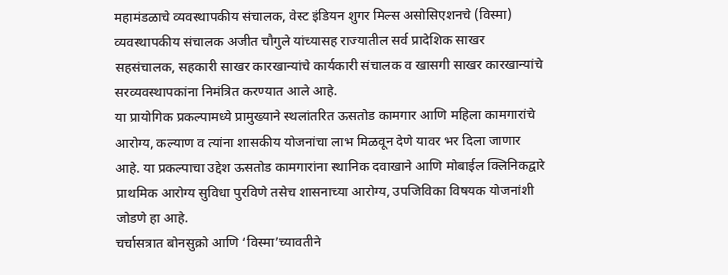महामंडळाचे व्यवस्थापकीय संचालक, वेस्ट इंडियन शुगर मिल्स असोसिएशनचे (विस्मा) व्यवस्थापकीय संचालक अजीत चौगुले यांच्यासह राज्यातील सर्व प्रादेशिक साखर सहसंचालक, सहकारी साखर कारखान्यांचे कार्यकारी संचालक व खासगी साखर कारखान्यांचे सरव्यवस्थापकांना निमंत्रित करण्यात आले आहे.
या प्रायोगिक प्रकल्पामध्ये प्रामुख्याने स्थलांतरित ऊसतोड कामगार आणि महिला कामगारांचे आरोग्य, कल्याण व त्यांना शासकीय योजनांचा लाभ मिळवून देणे यावर भर दिला जाणार आहे. या प्रकल्पाचा उद्देश ऊसतोड कामगारांना स्थानिक दवाखाने आणि मोबाईल क्लिनिकद्वारे प्राथमिक आरोग्य सुविधा पुरविणे तसेच शासनाच्या आरोग्य, उपजिविका विषयक योजनांशी जोडणे हा आहे.
चर्चासत्रात बोनसुक्रो आणि ‘विस्मा’च्यावतीने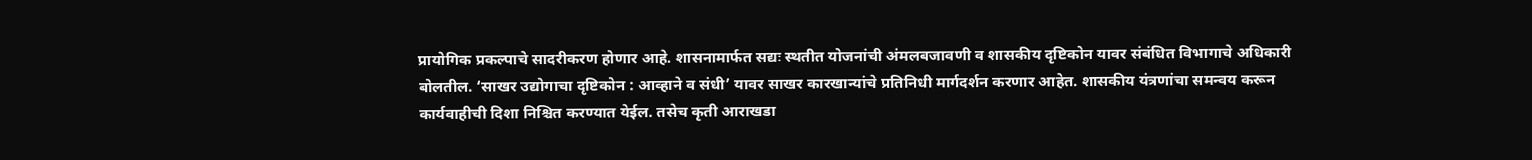प्रायोगिक प्रकल्पाचे सादरीकरण होणार आहे. शासनामार्फत सद्यः स्थतीत योजनांची अंमलबजावणी व शासकीय दृष्टिकोन यावर संबंधित विभागाचे अधिकारी बोलतील. ‘साखर उद्योगाचा दृष्टिकोन : आव्हाने व संधी’ यावर साखर कारखान्यांचे प्रतिनिधी मार्गदर्शन करणार आहेत. शासकीय यंत्रणांचा समन्वय करून कार्यवाहीची दिशा निश्चित करण्यात येईल. तसेच कृती आराखडा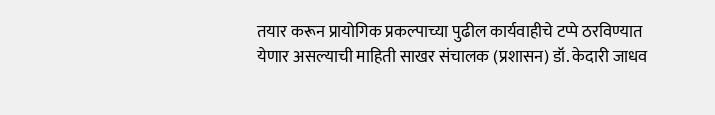तयार करून प्रायोगिक प्रकल्पाच्या पुढील कार्यवाहीचे टप्पे ठरविण्यात येणार असल्याची माहिती साखर संचालक (प्रशासन) डॉ. केदारी जाधव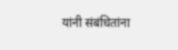यांनी संबंधितांना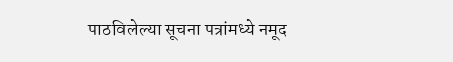पाठविलेल्या सूचना पत्रांमध्ये नमूद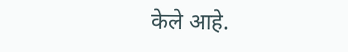केले आहे.